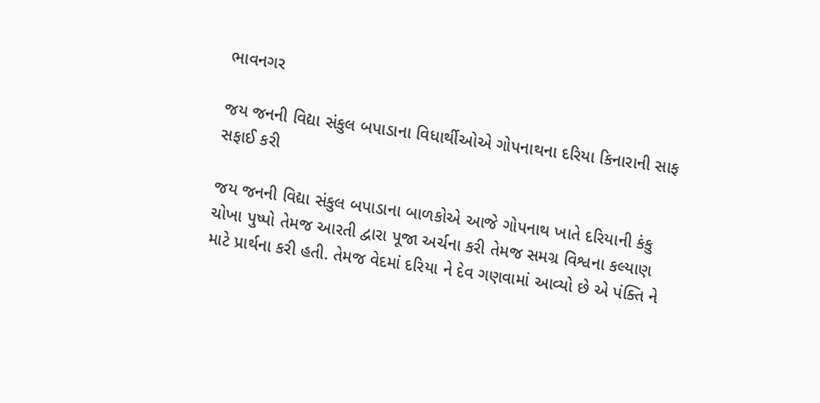ભાવનગર

જય જનની વિદ્યા સંકુલ બપાડાના વિધાર્થીઓએ ગોપનાથના દરિયા કિનારાની સાફ સફાઈ કરી

જય જનની વિદ્યા સંકુલ બપાડાના બાળકોએ આજે ગોપનાથ ખાતે દરિયાની કંકુ ચોખા પુષ્પો તેમજ આરતી દ્વારા પૂજા અર્ચના કરી તેમજ સમગ્ર વિશ્વના કલ્યાણ માટે પ્રાર્થના કરી હતી. તેમજ વેદમાં દરિયા ને દેવ ગણવામાં આવ્યો છે એ પંક્તિ ને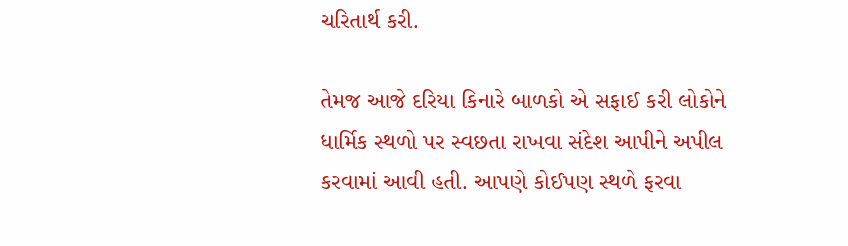ચરિતાર્થ કરી.

તેમજ આજે દરિયા કિનારે બાળકો એ સફાઈ કરી લોકોને ધાર્મિક સ્થળો પર સ્વછતા રાખવા સંદેશ આપીને અપીલ કરવામાં આવી હતી. આપણે કોઈપણ સ્થળે ફરવા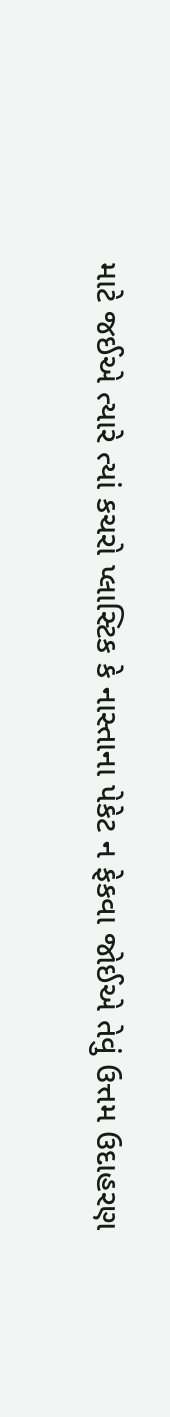માટે જઈએ ત્યારે ત્યાં કચરો પ્લાસ્ટિક કે નાસ્તાના પેકેટ ન ફેકવા જોઈએ તેવું ઉત્તમ ઉદાહરણ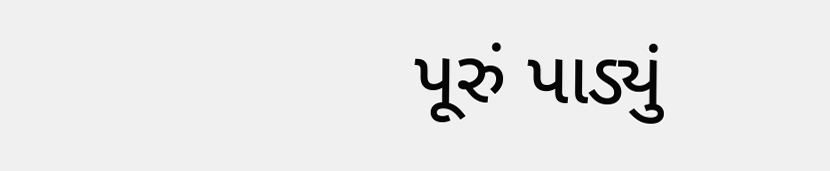પૂરું પાડ્યું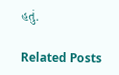હતું.

Related Posts